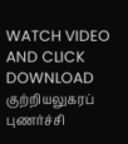WATCH VIDEO AND CLICK DOWNLOAD
குற்றியலுகரப் புணர்ச்சி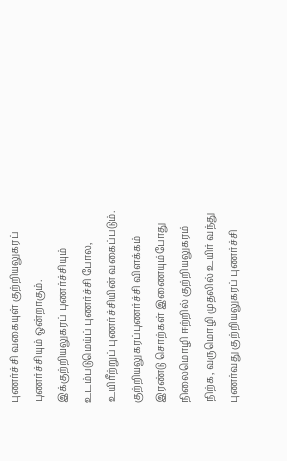புணர்ச்சி வகையுள் குற்றியலுகரப் புணர்ச்சியும் ஒன்றாகும்.
இக்குற்றியலுகரப் புணர்ச்சியும் உடம்படுமெய்ப் புணர்ச்சி போல, உயிரீற்றுப் புணர்ச்சியின் வகைப்படும்.
குற்றியலுகரப்புணர்ச்சி விளக்கம்
இரண்டு சொற்கள் இணையும்போது நிலைமொழி ஈற்றில் குற்றியலுகரம் நிற்க, வருமொழி முதலில் உயிர் வந்து புணர்வது குற்றியலுகரப் புணர்ச்சி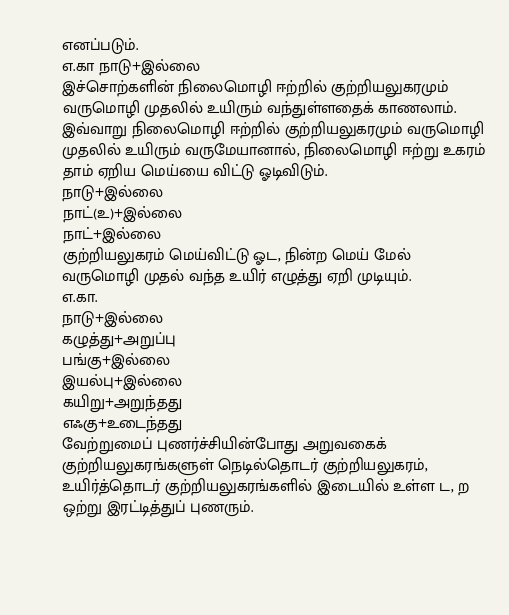எனப்படும்.
எ.கா நாடு+இல்லை
இச்சொற்களின் நிலைமொழி ஈற்றில் குற்றியலுகரமும் வருமொழி முதலில் உயிரும் வந்துள்ளதைக் காணலாம்.
இவ்வாறு நிலைமொழி ஈற்றில் குற்றியலுகரமும் வருமொழி முதலில் உயிரும் வருமேயானால், நிலைமொழி ஈற்று உகரம் தாம் ஏறிய மெய்யை விட்டு ஓடிவிடும்.
நாடு+இல்லை
நாட்(உ)+இல்லை
நாட்+இல்லை
குற்றியலுகரம் மெய்விட்டு ஓட, நின்ற மெய் மேல் வருமொழி முதல் வந்த உயிர் எழுத்து ஏறி முடியும்.
எ.கா.
நாடு+இல்லை
கழுத்து+அறுப்பு
பங்கு+இல்லை
இயல்பு+இல்லை
கயிறு+அறுந்தது
எஃகு+உடைந்தது
வேற்றுமைப் புணர்ச்சியின்போது அறுவகைக் குற்றியலுகரங்களுள் நெடில்தொடர் குற்றியலுகரம், உயிர்த்தொடர் குற்றியலுகரங்களில் இடையில் உள்ள ட, ற ஒற்று இரட்டித்துப் புணரும்.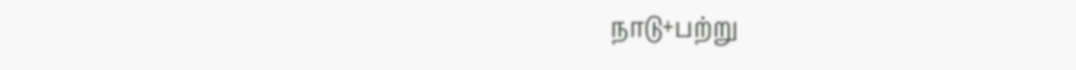நாடு+பற்று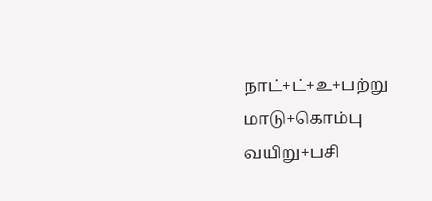நாட்+ட்+உ+பற்று
மாடு+கொம்பு
வயிறு+பசி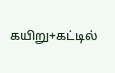கயிறு+கட்டில்